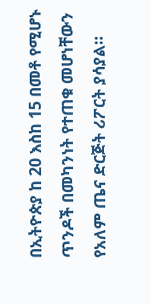በኢትዮጵያ ከ 20 እስከ 15 በመቶ የሚሆኑ ጥንዶች በመካንነት የተጠቁ መሆነቸውን የአለም ጤና ድርጅት ሪፖርት ያሳያል።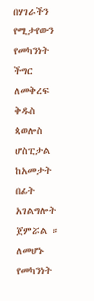በሃገራችን የሚታየውን የመካንነት ችግር ለመቅረፍ ቅዱስ ጳወሎስ ሆስፒታል ከአመታት በፊት አገልግሎት ጀምሯል ። ለመሆኑ የመካንነት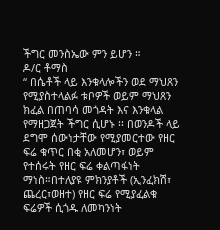ችግር መንስኤው ምን ይሆን ።
ዶ/ር ቶማስ
“ በሴቶች ላይ እንቁላሎችን ወደ ማህጸን የሚያስተላልፉ ቱቦዎች ወይም ማህጸን ክፈል በጠባሳ መጎዳት እና እንቁላል የማዘጋጀት ችግር ሲሆኑ ፡፡ በወንዶች ላይ ደግሞ ሰውነታቸው የሚያመርተው የዘር ፍሬ ቁጥር በቂ አለመሆን፣ ወይም የተሰሩት የዘር ፍሬ ቀልጣፋነት ማነስ።በተለያዩ ምክንያቶች (ኢንፈክሽ፣ ጨረር፣ወዘተ) የዘር ፍሬ የሚያፈልቁ ፍሬዎች ሲጎዱ ለመካንነት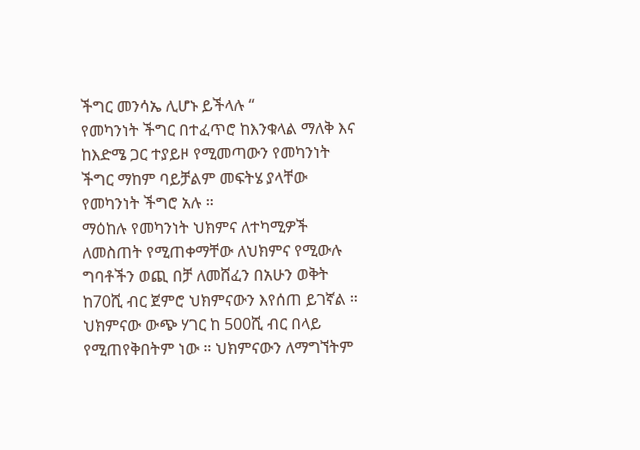ችግር መንሳኤ ሊሆኑ ይችላሉ “
የመካንነት ችግር በተፈጥሮ ከእንቁላል ማለቅ እና ከእድሜ ጋር ተያይዞ የሚመጣውን የመካንነት ችግር ማከም ባይቻልም መፍትሄ ያላቸው የመካንነት ችግሮ አሉ ።
ማዕከሉ የመካንነት ህክምና ለተካሚዎች ለመስጠት የሚጠቀማቸው ለህክምና የሚውሉ ግባቶችን ወጪ በቻ ለመሸፈን በአሁን ወቅት ከ70ሺ ብር ጀምሮ ህክምናውን እየሰጠ ይገኛል ።
ህክምናው ውጭ ሃገር ከ 500ሺ ብር በላይ የሚጠየቅበትም ነው ። ህክምናውን ለማግኘትም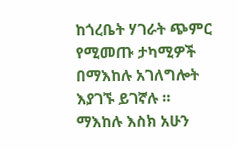ከጎረቤት ሃገራት ጭምር የሚመጡ ታካሚዎች በማእከሉ አገለግሎት እያገኙ ይገኛሉ ።
ማእከሉ እስክ አሁን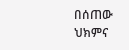በሰጠው ህክምና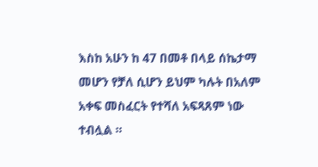እስከ አሁን ከ 47 በመቶ በላይ ሰኬታማ መሆን የቻለ ሲሆን ይህም ካሉት በአለም አቀፍ መስፈርት የተሻለ አፍጻጸም ነው ተብሏል ።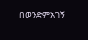በወንድምአገኝ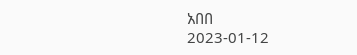አበበ
2023-01-12